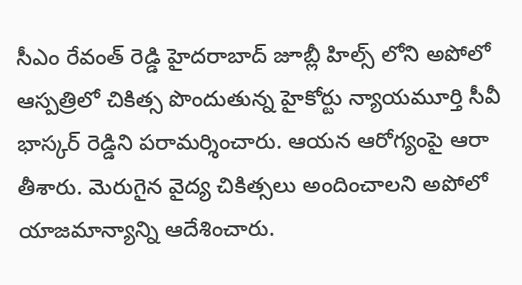సీఎం రేవంత్ రెడ్డి హైదరాబాద్ జూబ్లీ హిల్స్ లోని అపోలో ఆస్పత్రిలో చికిత్స పొందుతున్న హైకోర్టు న్యాయమూర్తి సీవీ భాస్కర్ రెడ్డిని పరామర్శించారు. ఆయన ఆరోగ్యంపై ఆరా తీశారు. మెరుగైన వైద్య చికిత్సలు అందించాలని అపోలో యాజమాన్యాన్ని ఆదేశించారు.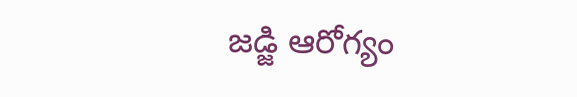జడ్జి ఆరోగ్యం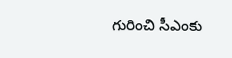గురించి సీఎంకు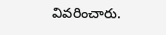వివరించారు.